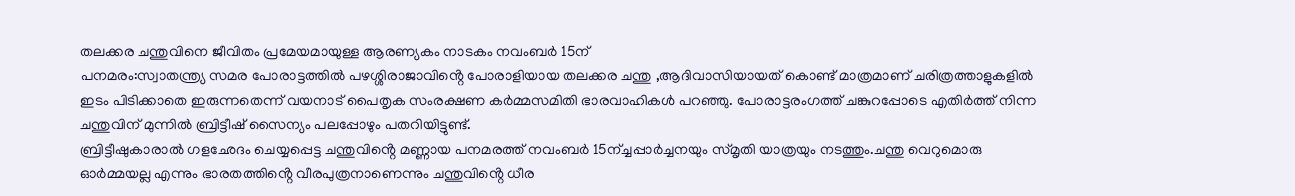തലക്കര ചന്തുവിനെ ജീവിതം പ്രമേയമായുള്ള ആരണ്യകം നാടകം നവംബർ 15ന്
പനമരം:സ്വാതന്ത്ര്യ സമര പോരാട്ടത്തിൽ പഴശ്ശിരാജാവിൻ്റെ പോരാളിയായ തലക്കര ചന്തു ,ആദിവാസിയായത് കൊണ്ട് മാത്രമാണ് ചരിത്രത്താളുകളിൽ ഇടം പിടിക്കാതെ ഇരുന്നതെന്ന് വയനാട് പൈതൃക സംരക്ഷണ കർമ്മസമിതി ഭാരവാഹികൾ പറഞ്ഞു. പോരാട്ടരംഗത്ത് ചങ്കുറപ്പോടെ എതിർത്ത് നിന്ന ചന്തുവിന് മുന്നിൽ ബ്രിട്ടീഷ് സൈന്യം പലപ്പോഴും പതറിയിട്ടുണ്ട്.
ബ്രിട്ടീഷുകാരാൽ ഗളഛേദം ചെയ്യപ്പെട്ട ചന്തുവിൻ്റെ മണ്ണായ പനമരത്ത് നവംബർ 15ന്ച്ചപ്പാർച്ചനയും സ്മൃതി യാത്രയും നടത്തും.ചന്തു വെറുമൊരു ഓർമ്മയല്ല എന്നും ഭാരതത്തിൻ്റെ വീരപുത്രനാണെന്നും ചന്തുവിൻ്റെ ധീര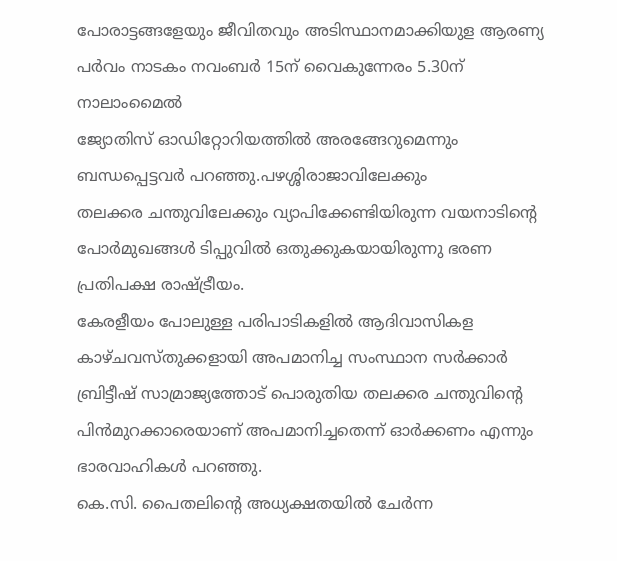പോരാട്ടങ്ങളേയും ജീവിതവും അടിസ്ഥാനമാക്കിയുള ആരണ്യ പർവം നാടകം നവംബർ 15ന് വൈകുന്നേരം 5.30ന് നാലാംമൈൽ
ജ്യോതിസ് ഓഡിറ്റോറിയത്തിൽ അരങ്ങേറുമെന്നും ബന്ധപ്പെട്ടവർ പറഞ്ഞു.പഴശ്ശിരാജാവിലേക്കും
തലക്കര ചന്തുവിലേക്കും വ്യാപിക്കേണ്ടിയിരുന്ന വയനാടിന്റെ പോർമുഖങ്ങൾ ടിപ്പുവിൽ ഒതുക്കുകയായിരുന്നു ഭരണ പ്രതിപക്ഷ രാഷ്ട്രീയം.
കേരളീയം പോലുള്ള പരിപാടികളിൽ ആദിവാസികള കാഴ്ചവസ്തുക്കളായി അപമാനിച്ച സംസ്ഥാന സർക്കാർ ബ്രിട്ടീഷ് സാമ്രാജ്യത്തോട് പൊരുതിയ തലക്കര ചന്തുവിൻ്റെ പിൻമുറക്കാരെയാണ് അപമാനിച്ചതെന്ന് ഓർക്കണം എന്നും ഭാരവാഹികൾ പറഞ്ഞു.
കെ.സി. പൈതലിൻ്റെ അധ്യക്ഷതയിൽ ചേർന്ന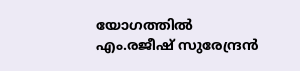യോഗത്തിൽ എം.രജീഷ് സുരേന്ദ്രൻ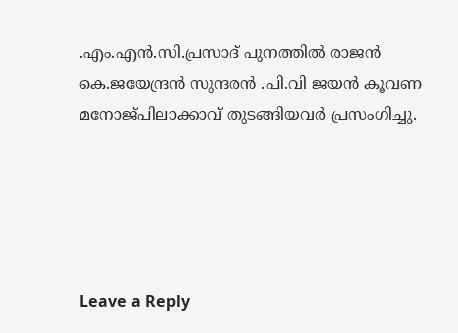.എം.എൻ.സി.പ്രസാദ് പുനത്തിൽ രാജൻ കെ.ജയേന്ദ്രൻ സുന്ദരൻ .പി.വി ജയൻ കൂവണ മനോജ്പിലാക്കാവ് തുടങ്ങിയവർ പ്രസംഗിച്ചു.





Leave a Reply